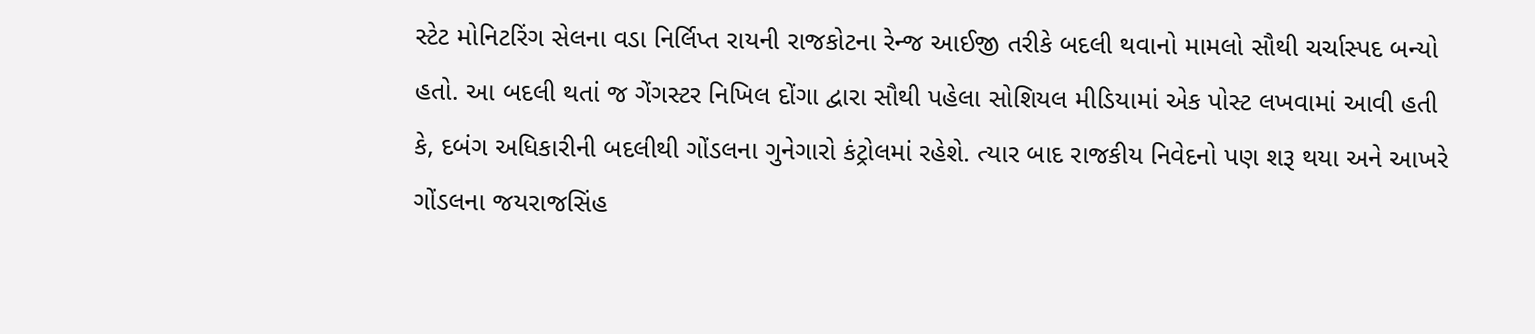સ્ટેટ મોનિટરિંગ સેલના વડા નિર્લિપ્ત રાયની રાજકોટના રેન્જ આઈજી તરીકે બદલી થવાનો મામલો સૌથી ચર્ચાસ્પદ બન્યો હતો. આ બદલી થતાં જ ગેંગસ્ટર નિખિલ દોંગા દ્વારા સૌથી પહેલા સોશિયલ મીડિયામાં એક પોસ્ટ લખવામાં આવી હતી કે, દબંગ અધિકારીની બદલીથી ગોંડલના ગુનેગારો કંટ્રોલમાં રહેશે. ત્યાર બાદ રાજકીય નિવેદનો પણ શરૂ થયા અને આખરે ગોંડલના જયરાજસિંહ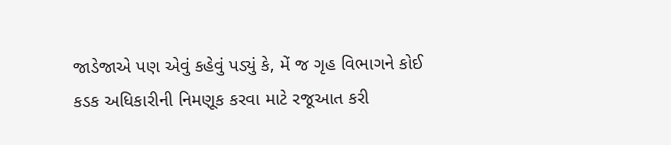જાડેજાએ પણ એવું કહેવું પડ્યું કે, મેં જ ગૃહ વિભાગને કોઈ કડક અધિકારીની નિમણૂક કરવા માટે રજૂઆત કરી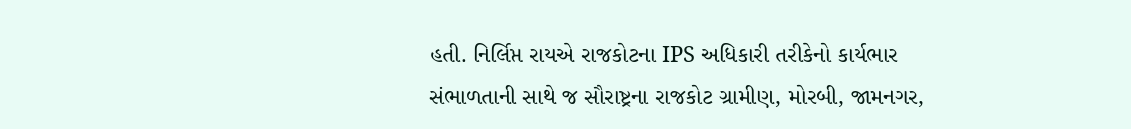હતી. નિર્લિપ્ત રાયએ રાજકોટના IPS અધિકારી તરીકેનો કાર્યભાર સંભાળતાની સાથે જ સૌરાષ્ટ્રના રાજકોટ ગ્રામીણ, મોરબી, જામનગર,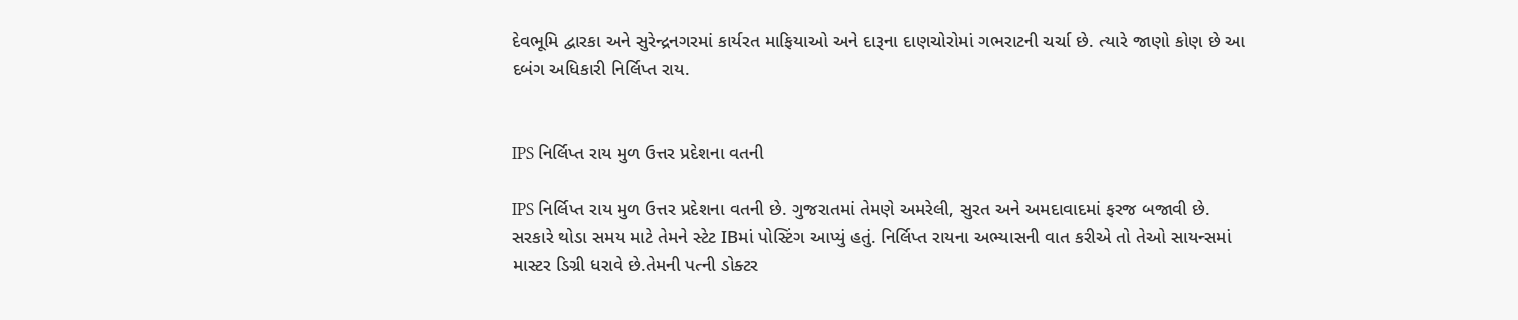દેવભૂમિ દ્વારકા અને સુરેન્દ્રનગરમાં કાર્યરત માફિયાઓ અને દારૂના દાણચોરોમાં ગભરાટની ચર્ચા છે. ત્યારે જાણો કોણ છે આ દબંગ અધિકારી નિર્લિપ્ત રાય.


IPS નિર્લિપ્ત રાય મુળ ઉત્તર પ્રદેશના વતની

IPS નિર્લિપ્ત રાય મુળ ઉત્તર પ્રદેશના વતની છે. ગુજરાતમાં તેમણે અમરેલી, સુરત અને અમદાવાદમાં ફરજ બજાવી છે. સરકારે થોડા સમય માટે તેમને સ્ટેટ IBમાં પોસ્ટિંગ આપ્યું હતું. નિર્લિપ્ત રાયના અભ્યાસની વાત કરીએ તો તેઓ સાયન્સમાં માસ્ટર ડિગ્રી ધરાવે છે.તેમની પત્ની ડોક્ટર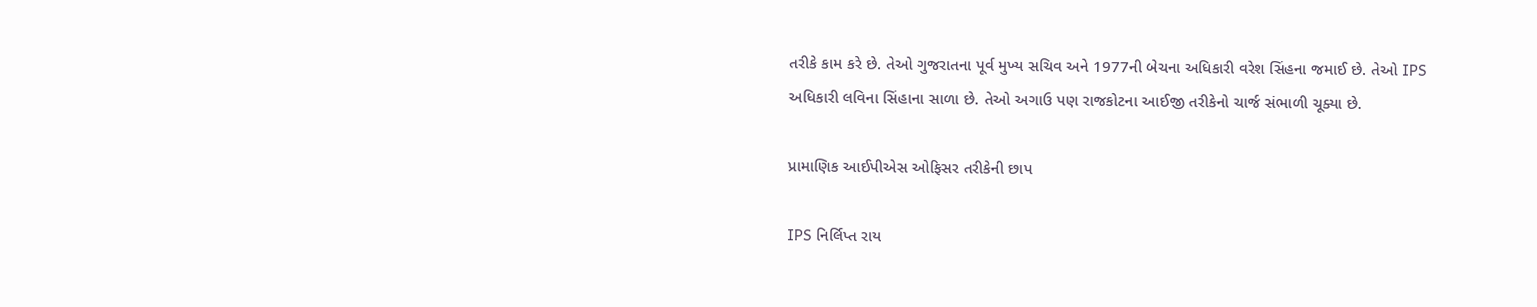તરીકે કામ કરે છે. તેઓ ગુજરાતના પૂર્વ મુખ્ય સચિવ અને 1977ની બેચના અધિકારી વરેશ સિંહના જમાઈ છે. તેઓ IPS અધિકારી લવિના સિંહાના સાળા છે. તેઓ અગાઉ પણ રાજકોટના આઈજી તરીકેનો ચાર્જ સંભાળી ચૂક્યા છે.

પ્રામાણિક આઈપીએસ ઓફિસર તરીકેની છાપ

IPS નિર્લિપ્ત રાય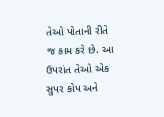તેઓ પોતાની રીતે જ કામ કરે છે. આ ઉપરાંત તેઓ એક સુપર કોપ અને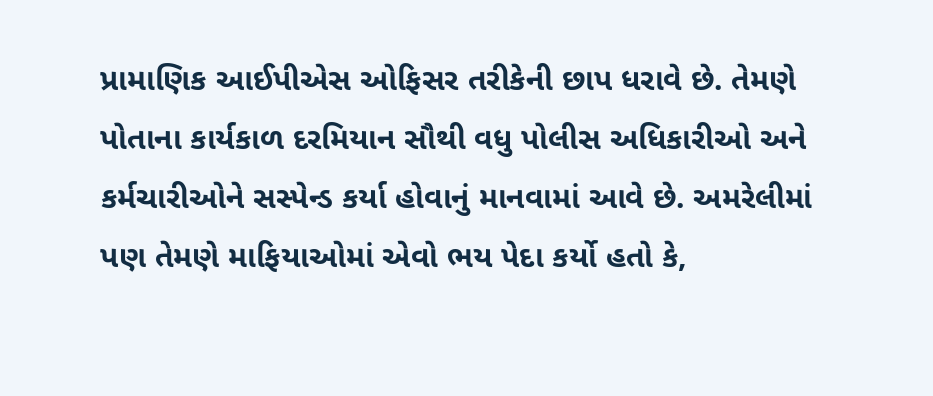પ્રામાણિક આઈપીએસ ઓફિસર તરીકેની છાપ ધરાવે છે. તેમણે પોતાના કાર્યકાળ દરમિયાન સૌથી વધુ પોલીસ અધિકારીઓ અને કર્મચારીઓને સસ્પેન્ડ કર્યા હોવાનું માનવામાં આવે છે. અમરેલીમાં પણ તેમણે માફિયાઓમાં એવો ભય પેદા કર્યો હતો કે,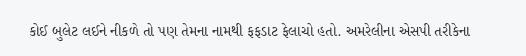કોઈ બુલેટ લઈને નીકળે તો પણ તેમના નામથી ફફડાટ ફેલાચો હતો. અમરેલીના એસપી તરીકેના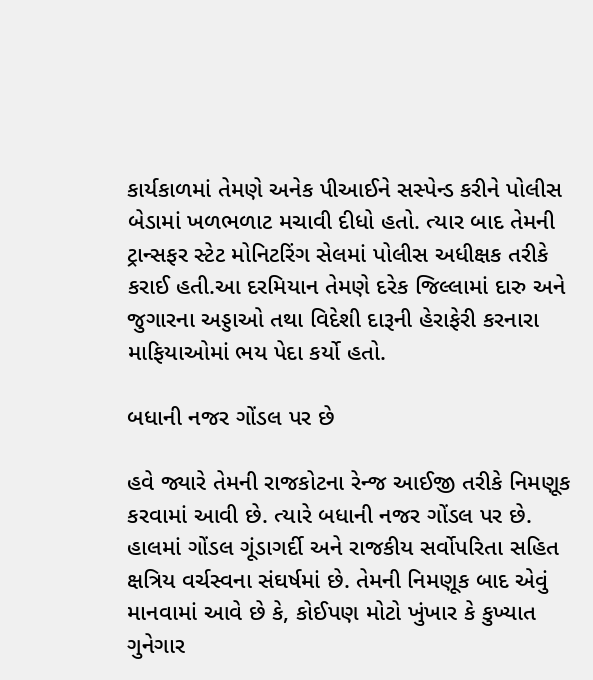કાર્યકાળમાં તેમણે અનેક પીઆઈને સસ્પેન્ડ કરીને પોલીસ બેડામાં ખળભળાટ મચાવી દીધો હતો. ત્યાર બાદ તેમની ટ્રાન્સફર સ્ટેટ મોનિટરિંગ સેલમાં પોલીસ અધીક્ષક તરીકે કરાઈ હતી.આ દરમિયાન તેમણે દરેક જિલ્લામાં દારુ અને જુગારના અડ્ડાઓ તથા વિદેશી દારૂની હેરાફેરી કરનારા માફિયાઓમાં ભય પેદા કર્યો હતો.

બધાની નજર ગોંડલ પર છે

હવે જ્યારે તેમની રાજકોટના રેન્જ આઈજી તરીકે નિમણૂક કરવામાં આવી છે. ત્યારે બધાની નજર ગોંડલ પર છે. હાલમાં ગોંડલ ગૂંડાગર્દી અને રાજકીય સર્વોપરિતા સહિત ક્ષત્રિય વર્ચસ્વના સંઘર્ષમાં છે. તેમની નિમણૂક બાદ એવું માનવામાં આવે છે કે, કોઈપણ મોટો ખુંખાર કે કુખ્યાત ગુનેગાર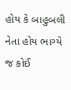હોય કે બાહુબલી નેતા હોય ભાગ્યે જ કોઈ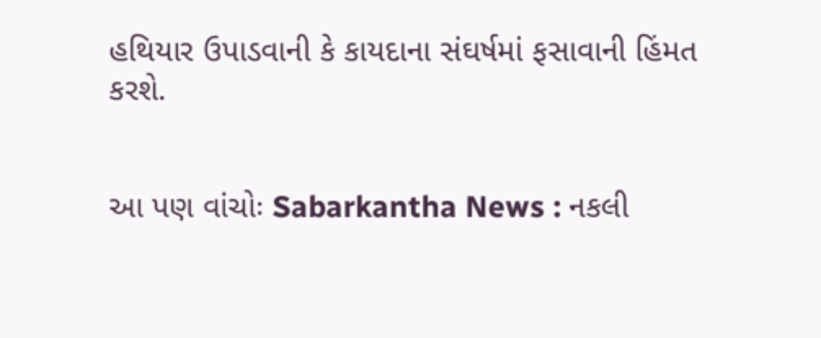હથિયાર ઉપાડવાની કે કાયદાના સંઘર્ષમાં ફસાવાની હિંમત કરશે.


આ પણ વાંચોઃ Sabarkantha News : નકલી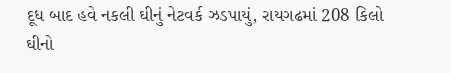દૂધ બાદ હવે નકલી ઘીનું નેટવર્ક ઝડપાયું, રાયગઢમાં 208 કિલો ઘીનો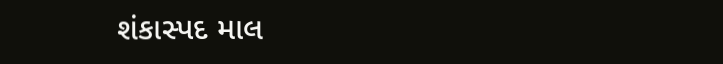શંકાસ્પદ માલ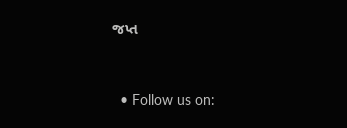જપ્ત


  • Follow us on: